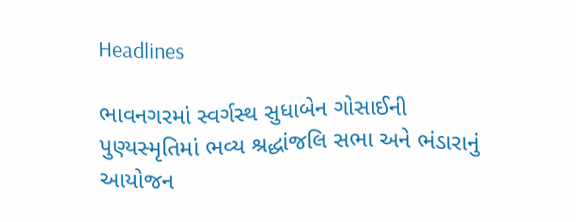Headlines

ભાવનગરમાં સ્વર્ગસ્થ સુધાબેન ગોસાઈની પુણ્યસ્મૃતિમાં ભવ્ય શ્રદ્ધાંજલિ સભા અને ભંડારાનું આયોજન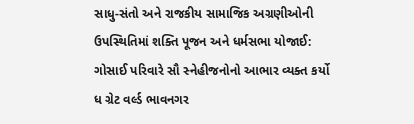સાધુ-સંતો અને રાજકીય સામાજિક અગ્રણીઓની ઉપસ્થિતિમાં શક્તિ પૂજન અને ધર્મસભા યોજાઈ: ગોસાઈ પરિવારે સૌ સ્નેહીજનોનો આભાર વ્યક્ત કર્યો ધ ગ્રેટ વર્લ્ડ ભાવનગર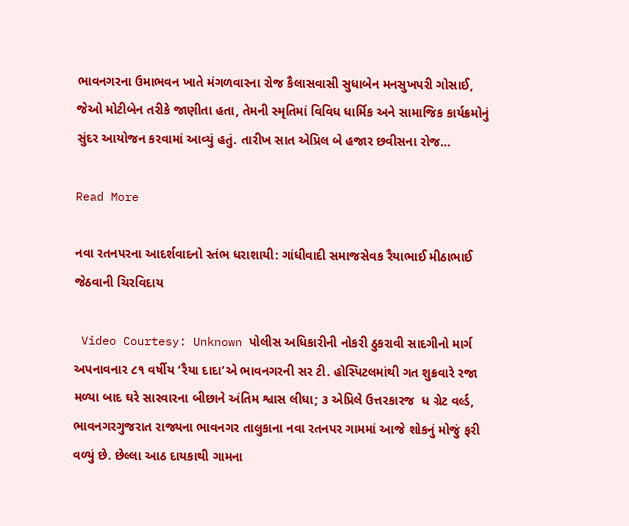ભાવનગરના ઉમાભવન ખાતે મંગળવારના રોજ કૈલાસવાસી સુધાબેન મનસુખપરી ગોસાઈ, જેઓ મોટીબેન તરીકે જાણીતા હતા, તેમની સ્મૃતિમાં વિવિધ ધાર્મિક અને સામાજિક કાર્યક્રમોનું સુંદર આયોજન કરવામાં આવ્યું હતું. તારીખ સાત એપ્રિલ બે હજાર છવીસના રોજ…

Read More

નવા રતનપરના આદર્શવાદનો સ્તંભ ધરાશાયી: ગાંધીવાદી સમાજસેવક રૈયાભાઈ મીઠાભાઈ જેઠવાની ચિરવિદાય

 Video Courtesy: Unknown પોલીસ અધિકારીની નોકરી ઠુકરાવી સાદગીનો માર્ગ અપનાવનાર ૮૧ વર્ષીય ‘રૈયા દાદા’એ ભાવનગરની સર ટી. હોસ્પિટલમાંથી ગત શુક્રવારે રજા મળ્યા બાદ ઘરે સારવારના બીછાને અંતિમ શ્વાસ લીધા; ૩ એપ્રિલે ઉત્તરકારજ  ધ ગ્રેટ વર્લ્ડ, ભાવનગરગુજરાત રાજ્યના ભાવનગર તાલુકાના નવા રતનપર ગામમાં આજે શોકનું મોજું ફરી વળ્યું છે. છેલ્લા આઠ દાયકાથી ગામના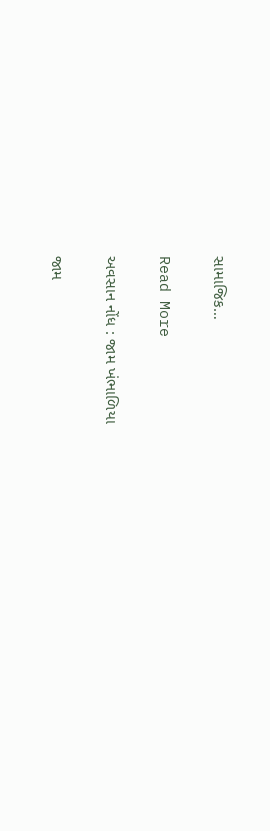સામાજિક…

Read More

અવસાન નોંધ : જામ ખંભાળિયા

જામ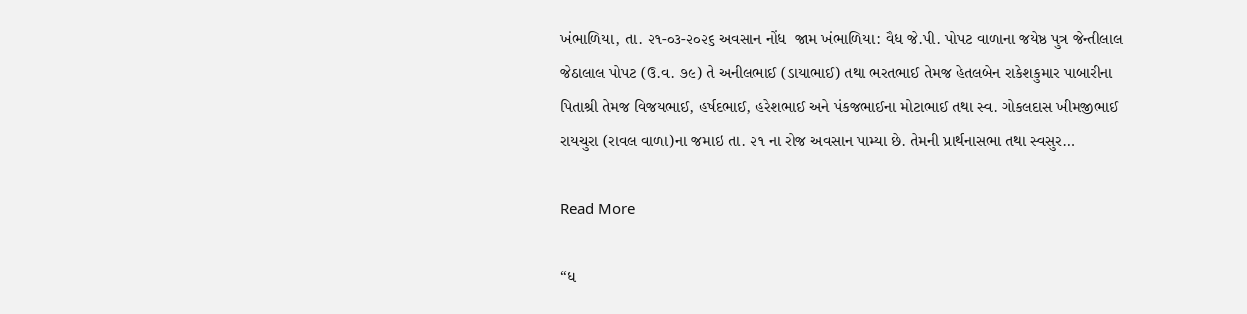ખંભાળિયા, તા. ૨૧-૦૩-૨૦૨૬ અવસાન નોંધ  જામ ખંભાળિયા: વૈધ જે.પી. પોપટ વાળાના જયેષ્ઠ પુત્ર જેન્તીલાલ જેઠાલાલ પોપટ (ઉ.વ. ૭૯) તે અનીલભાઈ (ડાયાભાઈ) તથા ભરતભાઈ તેમજ હેતલબેન રાકેશકુમાર પાબારીના પિતાશ્રી તેમજ વિજયભાઈ, હર્ષદભાઈ, હરેશભાઈ અને પંકજભાઈના મોટાભાઈ તથા સ્વ. ગોકલદાસ ખીમજીભાઈ રાયચુરા (રાવલ વાળા)ના જમાઇ તા. ૨૧ ના રોજ અવસાન પામ્યા છે. તેમની પ્રાર્થનાસભા તથા સ્વસુર…

Read More

“ધ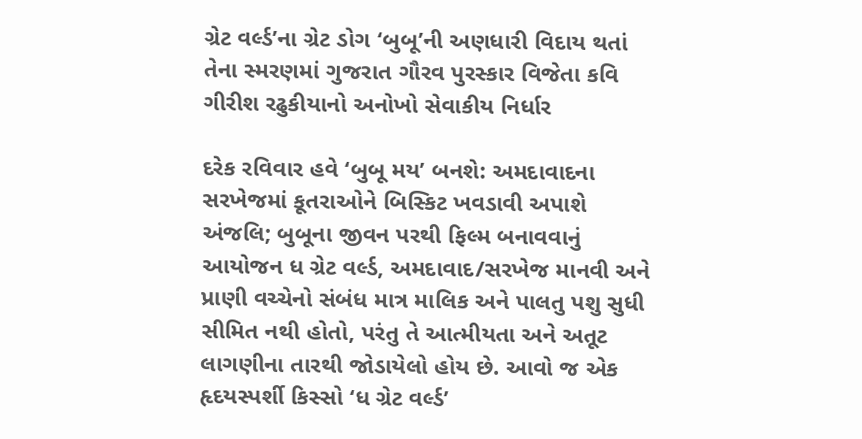ગ્રેટ વર્લ્ડ’ના ગ્રેટ ડોગ ‘બુબૂ’ની અણધારી વિદાય થતાં તેના સ્મરણમાં ગુજરાત ગૌરવ પુરસ્કાર વિજેતા કવિ ગીરીશ રઢુકીયાનો અનોખો સેવાકીય નિર્ધાર

દરેક રવિવાર હવે ‘બુબૂ મય’ બનશે: અમદાવાદના સરખેજમાં કૂતરાઓને બિસ્કિટ ખવડાવી અપાશે અંજલિ; બુબૂના જીવન પરથી ફિલ્મ બનાવવાનું આયોજન ધ ગ્રેટ વર્લ્ડ, અમદાવાદ/સરખેજ માનવી અને પ્રાણી વચ્ચેનો સંબંધ માત્ર માલિક અને પાલતુ પશુ સુધી સીમિત નથી હોતો, પરંતુ તે આત્મીયતા અને અતૂટ લાગણીના તારથી જોડાયેલો હોય છે. આવો જ એક હૃદયસ્પર્શી કિસ્સો ‘ધ ગ્રેટ વર્લ્ડ’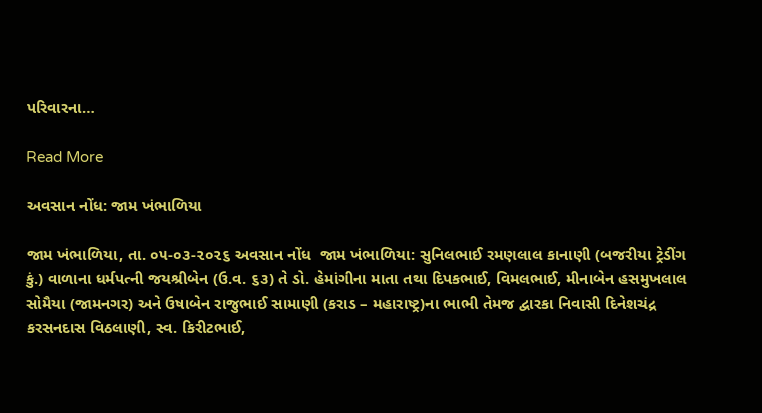પરિવારના…

Read More

અવસાન નોંધ: જામ ખંભાળિયા

જામ ખંભાળિયા, તા. ૦૫-૦૩-૨૦૨૬ અવસાન નોંધ  જામ ખંભાળિયા: સુનિલભાઈ રમણલાલ કાનાણી (બજરીયા ટ્રેડીંગ કું.) વાળાના ધર્મપત્ની જયશ્રીબેન (ઉ.વ. ૬૩) તે ડો. હેમાંગીના માતા તથા દિપકભાઈ, વિમલભાઈ, મીનાબેન હસમુખલાલ સોમૈયા (જામનગર) અને ઉષાબેન રાજુભાઈ સામાણી (કરાડ – મહારાષ્ટ્ર)ના ભાભી તેમજ દ્વારકા નિવાસી દિનેશચંદ્ર કરસનદાસ વિઠલાણી, સ્વ. કિરીટભાઈ,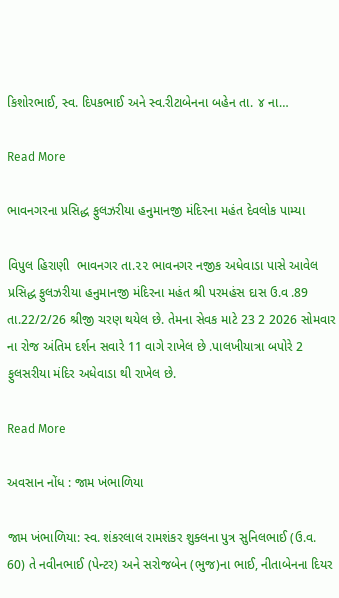કિશોરભાઈ, સ્વ. દિપકભાઈ અને સ્વ.રીટાબેનના બહેન તા. ૪ ના…

Read More

ભાવનગરના પ્રસિદ્ધ ફુલઝરીયા હનુમાનજી મંદિરના મહંત દેવલોક પામ્યા

વિપુલ હિરાણી  ભાવનગર તા.૨૨ ભાવનગર નજીક અધેવાડા પાસે આવેલ  પ્રસિદ્ધ ફુલઝરીયા હનુમાનજી મંદિરના મહંત શ્રી પરમહંસ દાસ ઉ.વ .89 તા.22/2/26 શ્રીજી ચરણ થયેલ છે. તેમના સેવક માટે 23 2 2026 સોમવાર ના રોજ અંતિમ દર્શન સવારે 11 વાગે રાખેલ છે .પાલખીયાત્રા બપોરે 2  ફુલસરીયા મંદિર અધેવાડા થી રાખેલ છે.

Read More

અવસાન નોંધ : જામ ખંભાળિયા

જામ ખંભાળિયા: સ્વ. શંકરલાલ રામશંકર શુક્લના પુત્ર સુનિલભાઈ (ઉ.વ. 60) તે નવીનભાઈ (પેન્ટર) અને સરોજબેન (ભુજ)ના ભાઈ, નીતાબેનના દિયર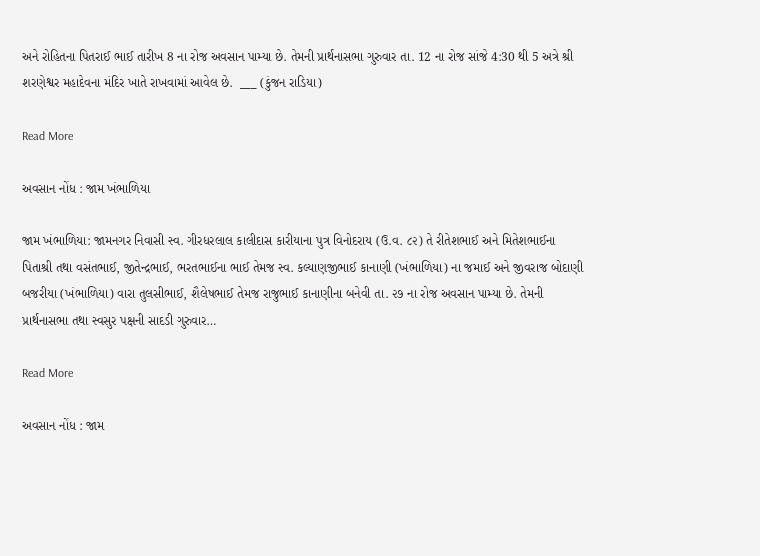અને રોહિતના પિતરાઈ ભાઈ તારીખ 8 ના રોજ અવસાન પામ્યા છે. તેમની પ્રાર્થનાસભા ગુરુવાર તા. 12 ના રોજ સાંજે 4:30 થી 5 અત્રે શ્રી શરણેશ્વર મહાદેવના મંદિર ખાતે રાખવામાં આવેલ છે.  ___ (કુંજન રાડિયા)

Read More

અવસાન નોંધ : જામ ખંભાળિયા

જામ ખંભાળિયા: જામનગર નિવાસી સ્વ. ગીરધરલાલ કાલીદાસ કારીયાના પુત્ર વિનોદરાય (ઉ.વ. ૮૨) તે રીતેશભાઈ અને મિતેશભાઈના પિતાશ્રી તથા વસંતભાઈ, જીતેન્દ્રભાઈ, ભરતભાઈના ભાઈ તેમજ સ્વ. કલ્યાણજીભાઈ કાનાણી (ખંભાળિયા) ના જમાઈ અને જીવરાજ બોદાણી બજરીયા (ખંભાળિયા) વારા તુલસીભાઈ, શૈલેષભાઈ તેમજ રાજુભાઈ કાનાણીના બનેવી તા. ૨૭ ના રોજ અવસાન પામ્યા છે. તેમની પ્રાર્થનાસભા તથા સ્વસુર પક્ષની સાદડી ગુરુવાર…

Read More

અવસાન નોંધ : જામ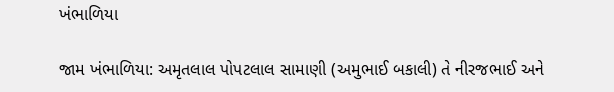ખંભાળિયા

જામ ખંભાળિયા: અમૃતલાલ પોપટલાલ સામાણી (અમુભાઈ બકાલી) તે નીરજભાઈ અને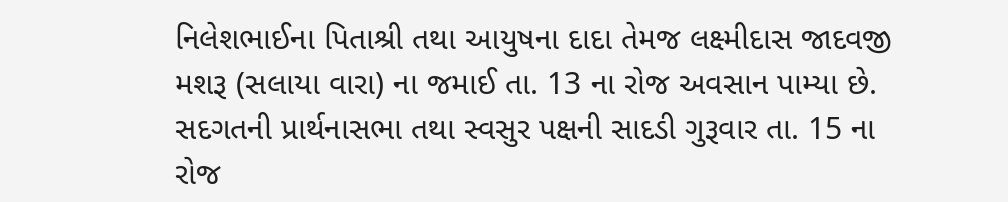નિલેશભાઈના પિતાશ્રી તથા આયુષના દાદા તેમજ લક્ષ્મીદાસ જાદવજી મશરૂ (સલાયા વારા) ના જમાઈ તા. 13 ના રોજ અવસાન પામ્યા છે. સદગતની પ્રાર્થનાસભા તથા સ્વસુર પક્ષની સાદડી ગુરૂવાર તા. 15 ના રોજ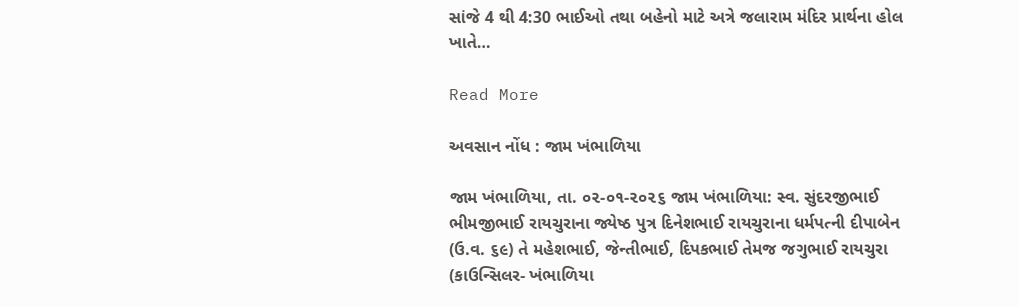સાંજે 4 થી 4:30 ભાઈઓ તથા બહેનો માટે અત્રે જલારામ મંદિર પ્રાર્થના હોલ ખાતે…

Read More

અવસાન નોંધ : જામ ખંભાળિયા

જામ ખંભાળિયા, તા. ૦૨-૦૧-૨૦૨૬ જામ ખંભાળિયા: સ્વ. સુંદરજીભાઈ ભીમજીભાઈ રાયચુરાના જ્યેષ્ઠ પુત્ર દિનેશભાઈ રાયચુરાના ધર્મપત્ની દીપાબેન (ઉ.વ. ૬૯) તે મહેશભાઈ, જેન્તીભાઈ, દિપકભાઈ તેમજ જગુભાઈ રાયચુરા (કાઉન્સિલર- ખંભાળિયા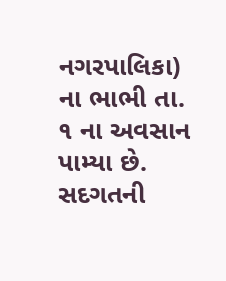નગરપાલિકા) ના ભાભી તા. ૧ ના અવસાન પામ્યા છે. સદગતની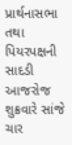પ્રાર્થનાસભા તથા પિયરપક્ષની સાદડી આજરોજ શુક્રવારે સાંજે ચાર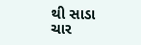થી સાડા ચાર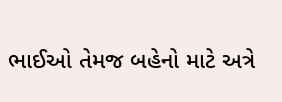ભાઈઓ તેમજ બહેનો માટે અત્રે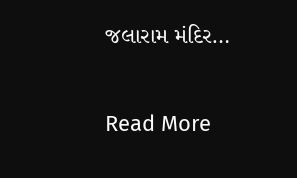જલારામ મંદિર…

Read More